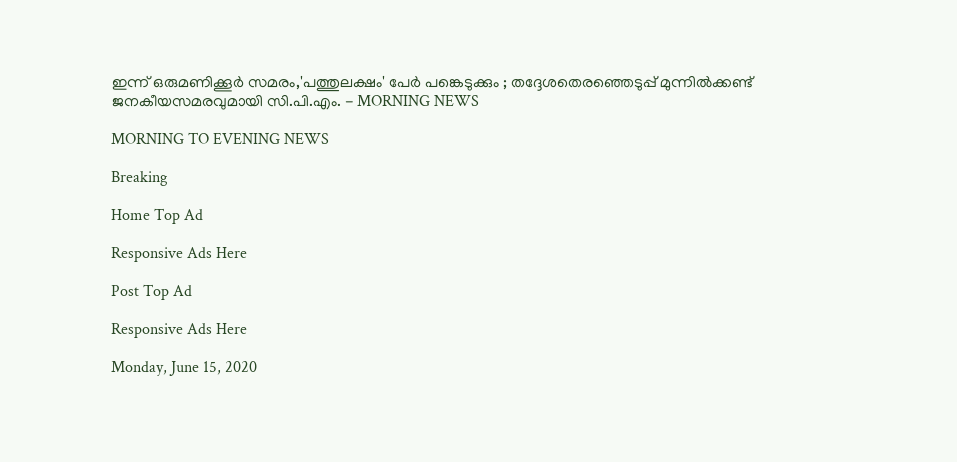ഇന്ന് ഒരുമണിക്കൂര്‍ സമരം,'പത്തുലക്ഷം' പേര്‍ പങ്കെടുക്കും ; തദ്ദേശതെരഞ്ഞെടുപ്പ് മുന്നില്‍ക്കണ്ട് ജനകീയസമരവുമായി സി.പി.എം. - MORNING NEWS

MORNING TO EVENING NEWS

Breaking

Home Top Ad

Responsive Ads Here

Post Top Ad

Responsive Ads Here

Monday, June 15, 2020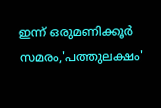ഇന്ന് ഒരുമണിക്കൂര്‍ സമരം,'പത്തുലക്ഷം'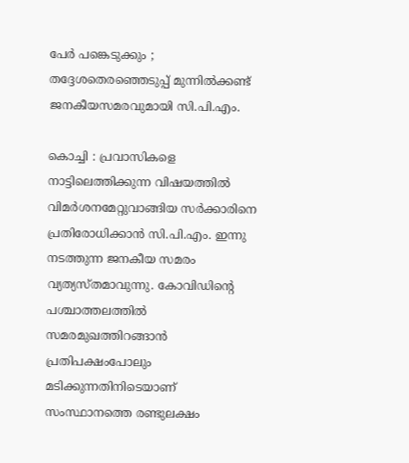പേര്‍ പങ്കെടുക്കും ; തദ്ദേശതെരഞ്ഞെടുപ്പ് മുന്നില്‍ക്കണ്ട് ജനകീയസമരവുമായി സി.പി.എം.

കൊച്ചി : പ്രവാസികളെ നാട്ടിലെത്തിക്കുന്ന വിഷയത്തില്‍ വിമര്‍ശനമേറ്റുവാങ്ങിയ സര്‍ക്കാരിനെ പ്രതിരോധിക്കാന്‍ സി.പി.എം. ഇന്നു നടത്തുന്ന ജനകീയ സമരം വ്യത്യസ്തമാവുന്നു. കോവിഡിന്റെ പശ്ചാത്തലത്തില്‍ സമരമുഖത്തിറങ്ങാന്‍ പ്രതിപക്ഷംപോലും മടിക്കുന്നതിനിടെയാണ് സംസ്ഥാനത്തെ രണ്ടുലക്ഷം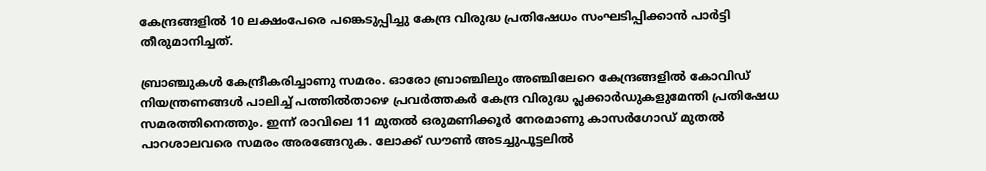കേന്ദ്രങ്ങളില്‍ 10 ലക്ഷംപേരെ പങ്കെടുപ്പിച്ചു കേന്ദ്ര വിരുദ്ധ പ്രതിഷേധം സംഘടിപ്പിക്കാന്‍ പാര്‍ട്ടി തീരുമാനിച്ചത്.

ബ്രാഞ്ചുകള്‍ കേന്ദ്രീകരിച്ചാണു സമരം. ഓരോ ബ്രാഞ്ചിലും അഞ്ചിലേറെ കേന്ദ്രങ്ങളില്‍ കോവിഡ് നിയന്ത്രണങ്ങള്‍ പാലിച്ച് പത്തില്‍താഴെ പ്രവര്‍ത്തകര്‍ കേന്ദ്ര വിരുദ്ധ പ്ലക്കാര്‍ഡുകളുമേന്തി പ്രതിഷേധ സമരത്തിനെത്തും. ഇന്ന് രാവിലെ 11 മുതല്‍ ഒരുമണിക്കൂര്‍ നേരമാണു കാസര്‍ഗോഡ് മുതല്‍ പാറശാലവരെ സമരം അരങ്ങേറുക. ലോക്ക് ഡൗണ്‍ അടച്ചുപൂട്ടലില്‍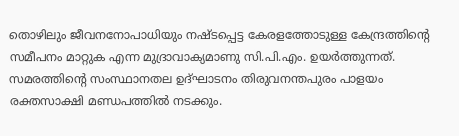തൊഴിലും ജീവനനോപാധിയും നഷ്ടപ്പെട്ട കേരളത്തോടുള്ള കേന്ദ്രത്തിന്റെ സമീപനം മാറ്റുക എന്ന മുദ്രാവാക്യമാണു സി.പി.എം. ഉയര്‍ത്തുന്നത്. സമരത്തിന്റെ സംസ്ഥാനതല ഉദ്ഘാടനം തിരുവനന്തപുരം പാളയം രക്തസാക്ഷി മണ്ഡപത്തില്‍ നടക്കും.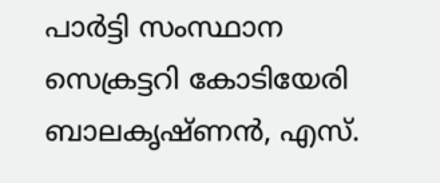പാര്‍ട്ടി സംസ്ഥാന സെക്രട്ടറി കോടിയേരി ബാലകൃഷ്ണന്‍, എസ്.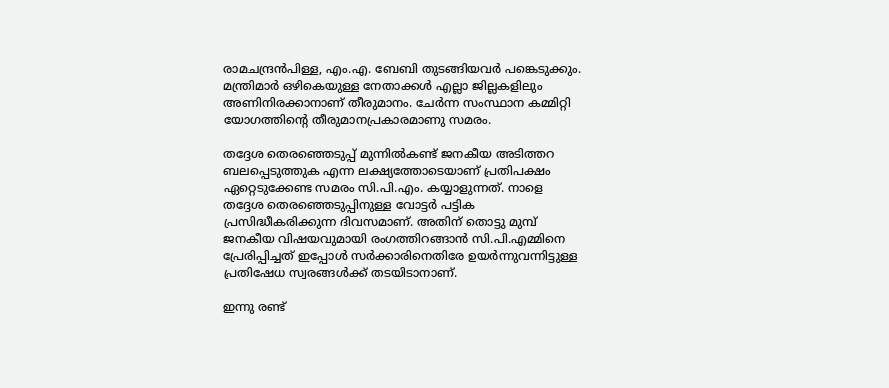രാമചന്ദ്രന്‍പിള്ള, എം.എ. ബേബി തുടങ്ങിയവര്‍ പങ്കെടുക്കും. മന്ത്രിമാര്‍ ഒഴികെയുള്ള നേതാക്കള്‍ എല്ലാ ജില്ലകളിലും അണിനിരക്കാനാണ് തീരുമാനം. ചേര്‍ന്ന സംസ്ഥാന കമ്മിറ്റി യോഗത്തിന്റെ തീരുമാനപ്രകാരമാണു സമരം.

തദ്ദേശ തെരഞ്ഞെടുപ്പ് മുന്നില്‍കണ്ട് ജനകീയ അടിത്തറ ബലപ്പെടുത്തുക എന്ന ലക്ഷ്യത്തോടെയാണ് പ്രതിപക്ഷം ഏറ്റെടുക്കേണ്ട സമരം സി.പി.എം. കയ്യാളുന്നത്. നാളെ തദ്ദേശ തെരഞ്ഞെടുപ്പിനുള്ള വോട്ടര്‍ പട്ടിക പ്രസിദ്ധീകരിക്കുന്ന ദിവസമാണ്. അതിന് തൊട്ടു മുമ്പ് ജനകീയ വിഷയവുമായി രംഗത്തിറങ്ങാന്‍ സി.പി.എമ്മിനെ പ്രേരിപ്പിച്ചത് ഇപ്പോള്‍ സര്‍ക്കാരിനെതിരേ ഉയര്‍ന്നുവന്നിട്ടുള്ള പ്രതിഷേധ സ്വരങ്ങള്‍ക്ക് തടയിടാനാണ്.

ഇന്നു രണ്ട്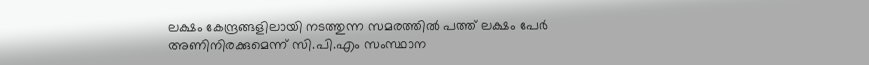ലക്ഷം കേന്ദ്രങ്ങളിലായി നടത്തുന്ന സമരത്തില്‍ പത്ത് ലക്ഷം പേര്‍ അണിനിരക്കുമെന്ന് സി.പി.എം സംസ്ഥാന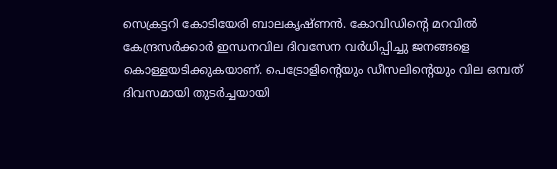സെക്രട്ടറി കോടിയേരി ബാലകൃഷ്ണന്‍. കോവിഡിന്റെ മറവില്‍ കേന്ദ്രസര്‍ക്കാര്‍ ഇന്ധനവില ദിവസേന വര്‍ധിപ്പിച്ചു ജനങ്ങളെ കൊള്ളയടിക്കുകയാണ്. പെട്രോളിന്റെയും ഡീസലിന്റെയും വില ഒമ്പത് ദിവസമായി തുടര്‍ച്ചയായി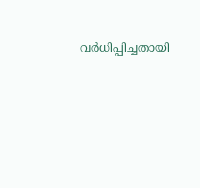വര്‍ധിപ്പിച്ചതായി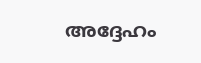അദ്ദേഹം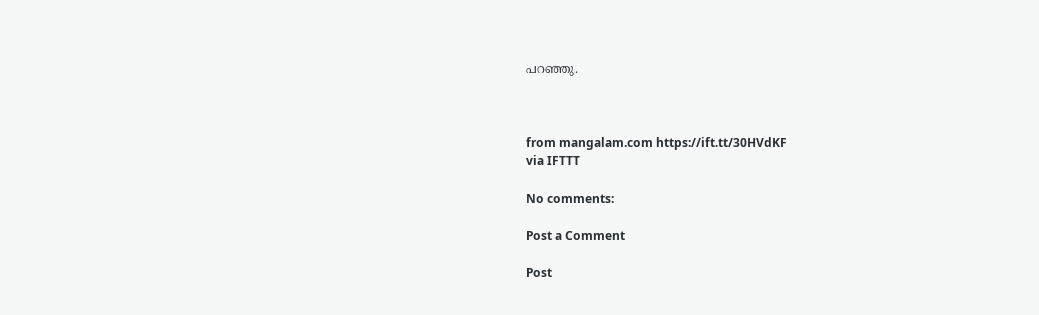പറഞ്ഞു.



from mangalam.com https://ift.tt/30HVdKF
via IFTTT

No comments:

Post a Comment

Post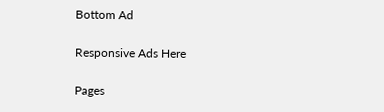Bottom Ad

Responsive Ads Here

Pages